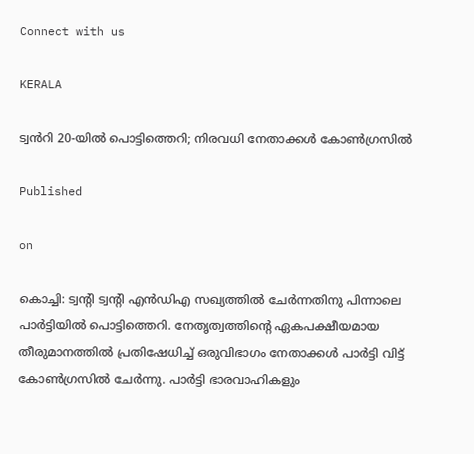Connect with us

KERALA

ട്വൻറി 20-യിൽ പൊട്ടിത്തെറി; നിരവധി നേതാക്കൾ കോൺഗ്രസിൽ

Published

on

കൊച്ചി: ട്വന്റി ട്വന്റി എൻഡിഎ സഖ്യത്തിൽ ചേർന്നതിനു പിന്നാലെ പാർട്ടിയിൽ പൊട്ടിത്തെറി. നേതൃത്വത്തിന്റെ ഏകപക്ഷീയമായ തീരുമാനത്തിൽ പ്രതിഷേധിച്ച് ഒരുവിഭാഗം നേതാക്കൾ പാർട്ടി വിട്ട് കോൺഗ്രസിൽ ചേർന്നു. പാർട്ടി ഭാരവാഹികളും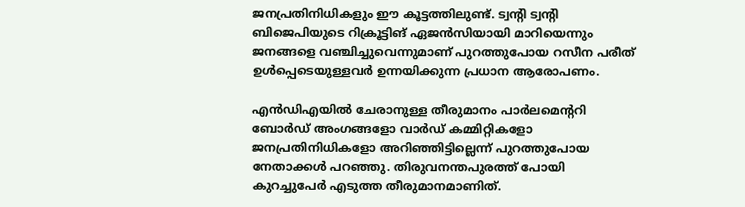ജനപ്രതിനിധികളും ഈ കൂട്ടത്തിലുണ്ട്. ട്വന്റി ട്വന്റി ബിജെപിയുടെ റിക്രൂട്ടിങ് ഏജൻസിയായി മാറിയെന്നും ജനങ്ങളെ വഞ്ചിച്ചുവെന്നുമാണ് പുറത്തുപോയ റസീന പരീത് ഉൾപ്പെടെയുള്ളവർ ഉന്നയിക്കുന്ന പ്രധാന ആരോപണം.

എൻഡിഎയിൽ ചേരാനുള്ള തീരുമാനം പാർലമെന്ററി ബോർഡ് അംഗങ്ങളോ വാർഡ് കമ്മിറ്റികളോ ജനപ്രതിനിധികളോ അറിഞ്ഞിട്ടില്ലെന്ന് പുറത്തുപോയ നേതാക്കൾ പറഞ്ഞു. തിരുവനന്തപുരത്ത് പോയി കുറച്ചുപേർ എടുത്ത തീരുമാനമാണിത്.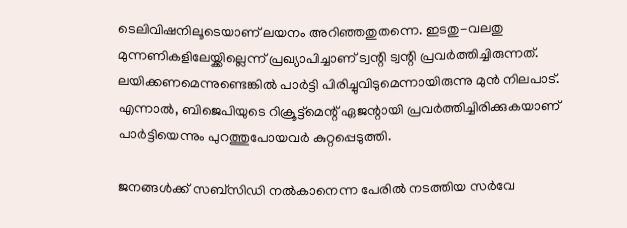ടെലിവിഷനിലൂടെയാണ് ലയനം അറിഞ്ഞതുതന്നെ. ഇടതു-വലതു മുന്നണികളിലേയ്ക്കില്ലെന്ന് പ്രഖ്യാപിച്ചാണ് ട്വന്റി ട്വന്റി പ്രവർത്തിച്ചിരുന്നത്. ലയിക്കണമെന്നുണ്ടെങ്കിൽ പാർട്ടി പിരിച്ചുവിടുമെന്നായിരുന്നു മുൻ നിലപാട്. എന്നാൽ, ബിജെപിയുടെ റിക്രൂട്ട്‌മെന്റ് ഏജന്റായി പ്രവർത്തിച്ചിരിക്കുകയാണ് പാർട്ടിയെന്നും പുറത്തുപോയവർ കുറ്റപ്പെടുത്തി.

ജനങ്ങൾക്ക് സബ്സിഡി നൽകാനെന്ന പേരിൽ നടത്തിയ സർവേ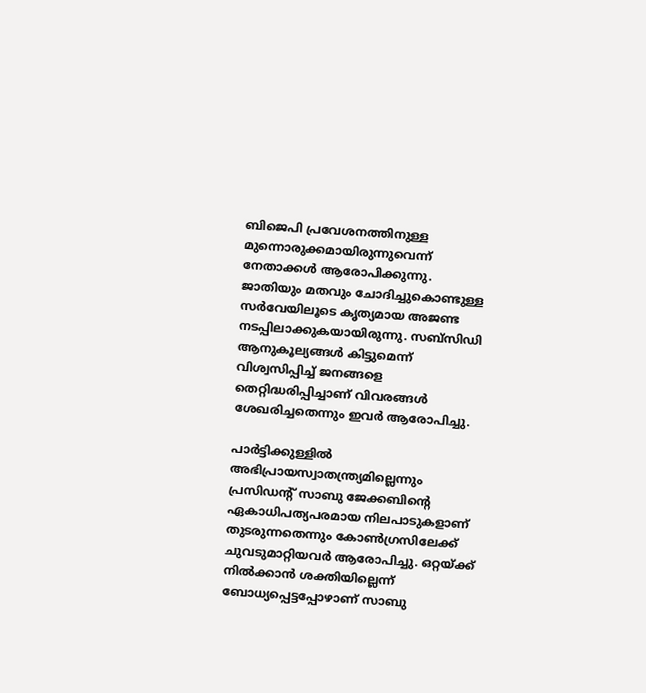ബിജെപി പ്രവേശനത്തിനുള്ള മുന്നൊരുക്കമായിരുന്നുവെന്ന് നേതാക്കൾ ആരോപിക്കുന്നു. ജാതിയും മതവും ചോദിച്ചുകൊണ്ടുള്ള സർവേയിലൂടെ കൃത്യമായ അജണ്ട നടപ്പിലാക്കുകയായിരുന്നു. സബ്സിഡി ആനുകൂല്യങ്ങൾ കിട്ടുമെന്ന് വിശ്വസിപ്പിച്ച് ജനങ്ങളെ തെറ്റിദ്ധരിപ്പിച്ചാണ് വിവരങ്ങൾ ശേഖരിച്ചതെന്നും ഇവർ ആരോപിച്ചു.

പാർട്ടിക്കുള്ളിൽ അഭിപ്രായസ്വാതന്ത്ര്യമില്ലെന്നും പ്രസിഡന്റ് സാബു ജേക്കബിന്റെ ഏകാധിപത്യപരമായ നിലപാടുകളാണ് തുടരുന്നതെന്നും കോൺഗ്രസിലേക്ക് ചുവടുമാറ്റിയവർ ആരോപിച്ചു. ഒറ്റയ്ക്ക് നിൽക്കാൻ ശക്തിയില്ലെന്ന് ബോധ്യപ്പെട്ടപ്പോഴാണ് സാബു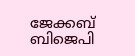ജേക്കബ് ബിജെപി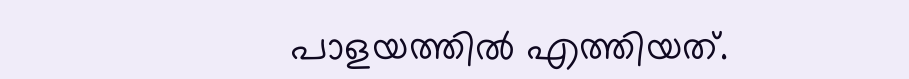പാളയത്തിൽ എത്തിയത്.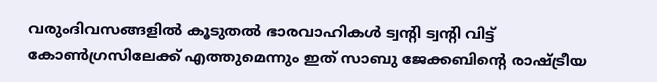വരുംദിവസങ്ങളിൽ കൂടുതൽ ഭാരവാഹികൾ ട്വന്റി ട്വന്റി വിട്ട് കോൺഗ്രസിലേക്ക് എത്തുമെന്നും ഇത് സാബു ജേക്കബിന്റെ രാഷ്ട്രീയ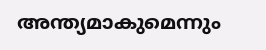അന്ത്യമാകുമെന്നും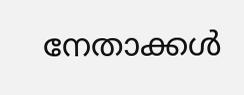നേതാക്കൾ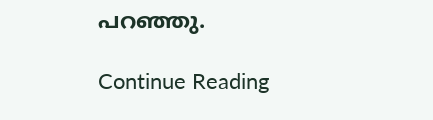പറഞ്ഞു.

Continue Reading